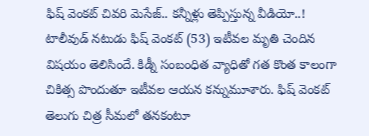ఫిష్ వెంకట్ చివరి మెసేజ్.. కన్నీళ్లు తెప్పిస్తున్న వీడియో..!
టాలీవుడ్ నటుడు ఫిష్ వెంకట్ (53) ఇటీవల మృతి చెందిన విషయం తెలిసిందే. కిడ్నీ సంబంధిత వ్యాధితో గత కొంత కాలంగా చికిత్స పొందుతూ ఇటీవల ఆయన కన్నుమూశారు. ఫిష్ వెంకట్ తెలుగు చిత్ర సీమలో తనకంటూ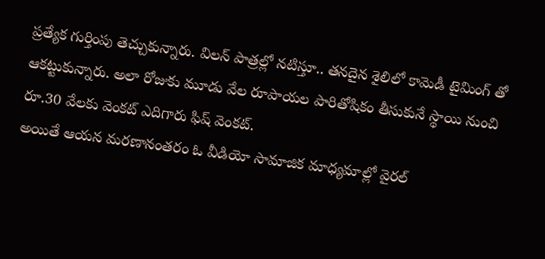ప్రత్యేక గుర్తింపు తెచ్చుకున్నారు. విలన్ పాత్రల్లో నటిస్తూ.. తనదైన శైలిలో కామెడీ టైమింగ్ తో ఆకట్టుకున్నారు. అలా రోజుకు మూడు వేల రూపాయల పారితోషికం తీసుకునే స్థాయి నుంచి రూ.30 వేలకు వెంకట్ ఎదిగారు ఫిష్ వెంకట్.
అయితే ఆయన మరణానంతరం ఓ వీడియో సామాజిక మాధ్యమాల్లో వైరల్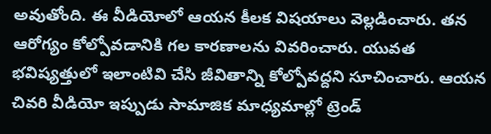అవుతోంది. ఈ వీడియోలో ఆయన కీలక విషయాలు వెల్లడించారు. తన ఆరోగ్యం కోల్పోవడానికి గల కారణాలను వివరించారు. యువత భవిష్యత్తులో ఇలాంటివి చేసి జీవితాన్ని కోల్పోవద్దని సూచించారు. ఆయన చివరి వీడియో ఇప్పుడు సామాజిక మాధ్యమాల్లో ట్రెండ్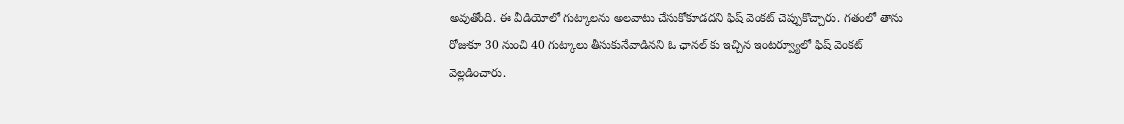అవుతోంది. ఈ వీడియోలో గుట్కాలను అలవాటు చేసుకోకూడదని ఫిష్ వెంకట్ చెప్పుకొచ్చారు. గతంలో తాను రోజుకూ 30 నుంచి 40 గుట్కాలు తీసుకునేవాడినని ఓ ఛానల్ కు ఇచ్చిన ఇంటర్వ్యూలో ఫిష్ వెంకట్ వెల్లడించారు.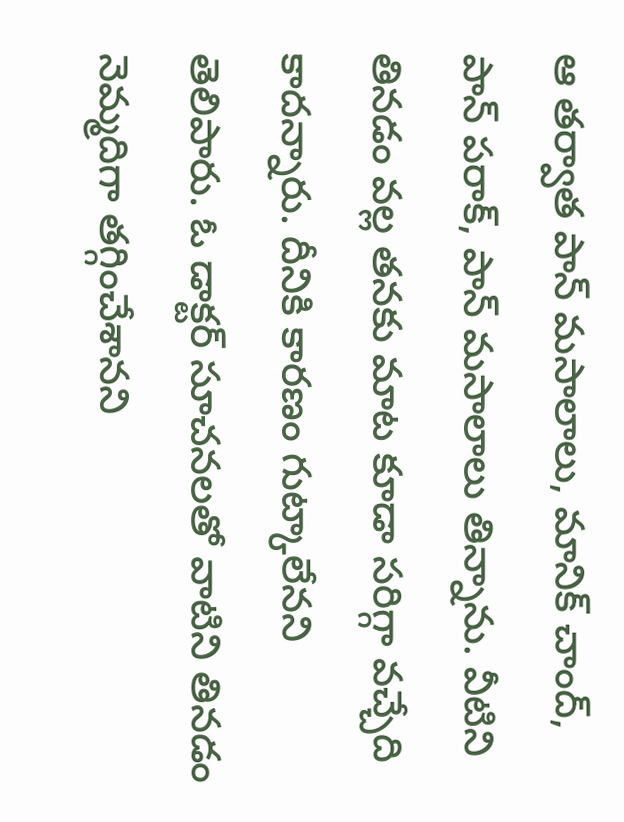ఆ తర్వాత పాన్ మసాలాలు, మానిక్ చాంద్, పాన్ పరాక్, పాన్ మసాలాలు తిన్నాను. వీటిని తినడం వల్ల తనకు మాట కూడా సరిగ్గా వచ్చేది కాదన్నారు. దీనికి కారణం గుట్కాలేనని తెలిపారు. ఓ డాక్టర్ సూచనలతో వాటిని తినడం నెమ్మదిగా తగ్గించేశానని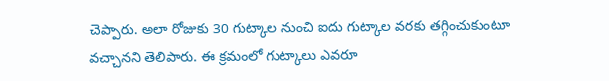చెప్పారు. అలా రోజుకు 30 గుట్కాల నుంచి ఐదు గుట్కాల వరకు తగ్గించుకుంటూ వచ్చానని తెలిపారు. ఈ క్రమంలో గుట్కాలు ఎవరూ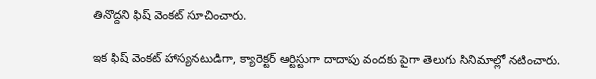తినొద్దని ఫిష్ వెంకట్ సూచించారు.

ఇక ఫిష్ వెంకట్ హాస్యనటుడిగా, క్యారెక్టర్ ఆర్టిస్టుగా దాదాపు వందకు పైగా తెలుగు సినిమాల్లో నటించారు.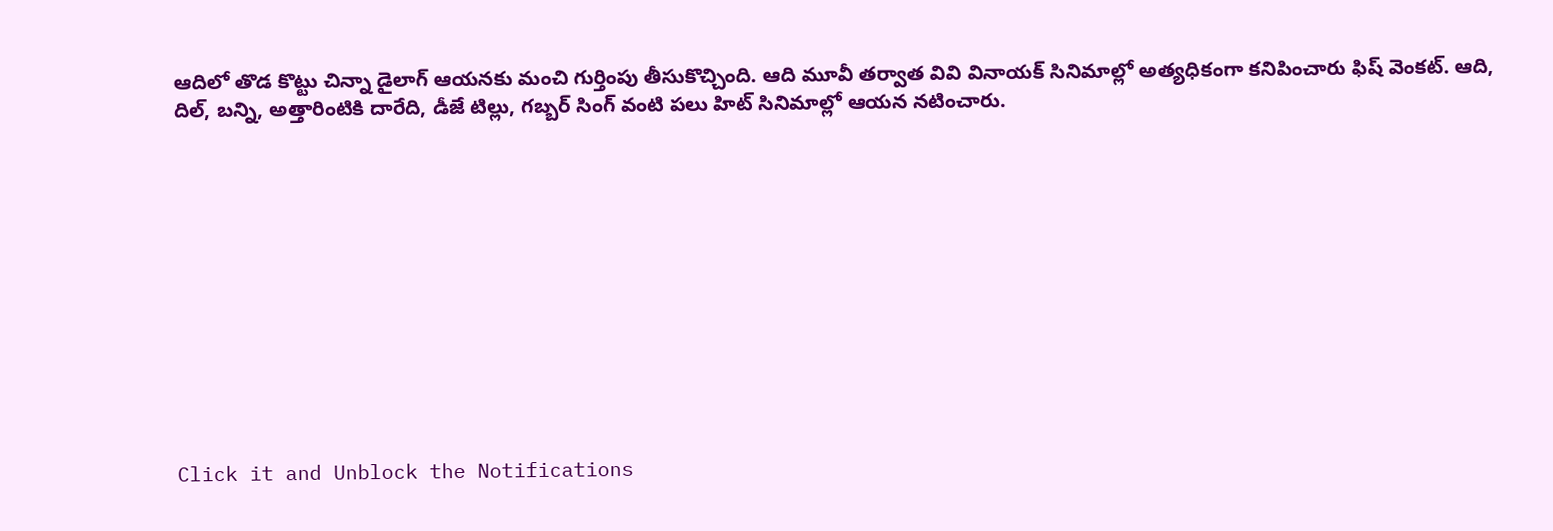ఆదిలో తొడ కొట్టు చిన్నా డైలాగ్ ఆయనకు మంచి గుర్తింపు తీసుకొచ్చింది. ఆది మూవీ తర్వాత వివి వినాయక్ సినిమాల్లో అత్యధికంగా కనిపించారు ఫిష్ వెంకట్. ఆది, దిల్, బన్ని, అత్తారింటికి దారేది, డీజే టిల్లు, గబ్బర్ సింగ్ వంటి పలు హిట్ సినిమాల్లో ఆయన నటించారు.












Click it and Unblock the Notifications